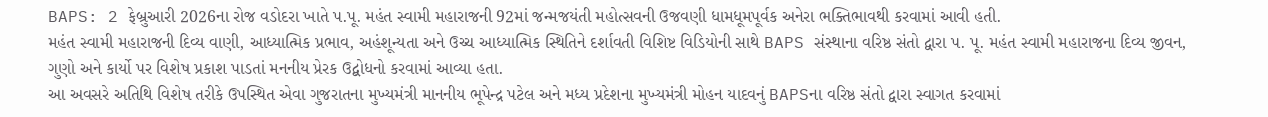BAPS: 2 ફેબ્રુઆરી 2026ના રોજ વડોદરા ખાતે પ.પૂ. મહંત સ્વામી મહારાજની 92માં જન્મજયંતી મહોત્સવની ઉજવણી ધામધૂમપૂર્વક અનેરા ભક્તિભાવથી કરવામાં આવી હતી.
મહંત સ્વામી મહારાજની દિવ્ય વાણી, આધ્યાત્મિક પ્રભાવ, અહંશૂન્યતા અને ઉચ્ચ આધ્યાત્મિક સ્થિતિને દર્શાવતી વિશિષ્ટ વિડિયોની સાથે BAPS સંસ્થાના વરિષ્ઠ સંતો દ્વારા પ. પૂ. મહંત સ્વામી મહારાજના દિવ્ય જીવન, ગુણો અને કાર્યો પર વિશેષ પ્રકાશ પાડતાં મનનીય પ્રેરક ઉદ્બોધનો કરવામાં આવ્યા હતા.
આ અવસરે અતિથિ વિશેષ તરીકે ઉપસ્થિત એવા ગુજરાતના મુખ્યમંત્રી માનનીય ભૂપેન્દ્ર પટેલ અને મધ્ય પ્રદેશના મુખ્યમંત્રી મોહન યાદવનું BAPSના વરિષ્ઠ સંતો દ્વારા સ્વાગત કરવામાં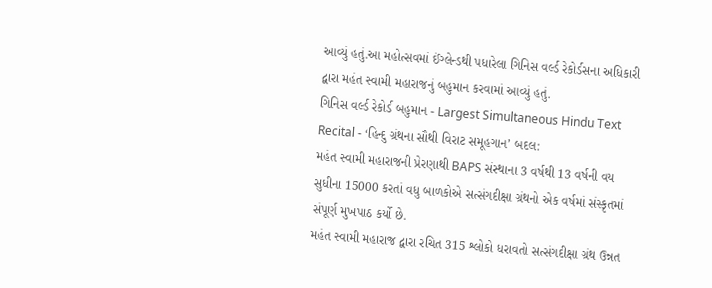આવ્યું હતું.આ મહોત્સવમાં ઈંગ્લેન્ડથી પધારેલા ગિનિસ વર્લ્ડ રેકોર્ડસના અધિકારી દ્વારા મહંત સ્વામી મહારાજનું બહુમાન કરવામાં આવ્યું હતું.
ગિનિસ વર્લ્ડ રેકોર્ડ બહુમાન - Largest Simultaneous Hindu Text Recital - ‘હિન્દુ ગ્રંથના સૌથી વિરાટ સમૂહગાન’ બદલ:
મહંત સ્વામી મહારાજની પ્રેરણાથી BAPS સંસ્થાના 3 વર્ષથી 13 વર્ષની વય સુધીના 15000 કરતાં વધુ બાળકોએ સત્સંગદીક્ષા ગ્રંથનો એક વર્ષમાં સંસ્કૃતમાં સંપૂર્ણ મુખપાઠ કર્યો છે.
મહંત સ્વામી મહારાજ દ્વારા રચિત 315 શ્લોકો ધરાવતો સત્સંગદીક્ષા ગ્રંથ ઉન્નત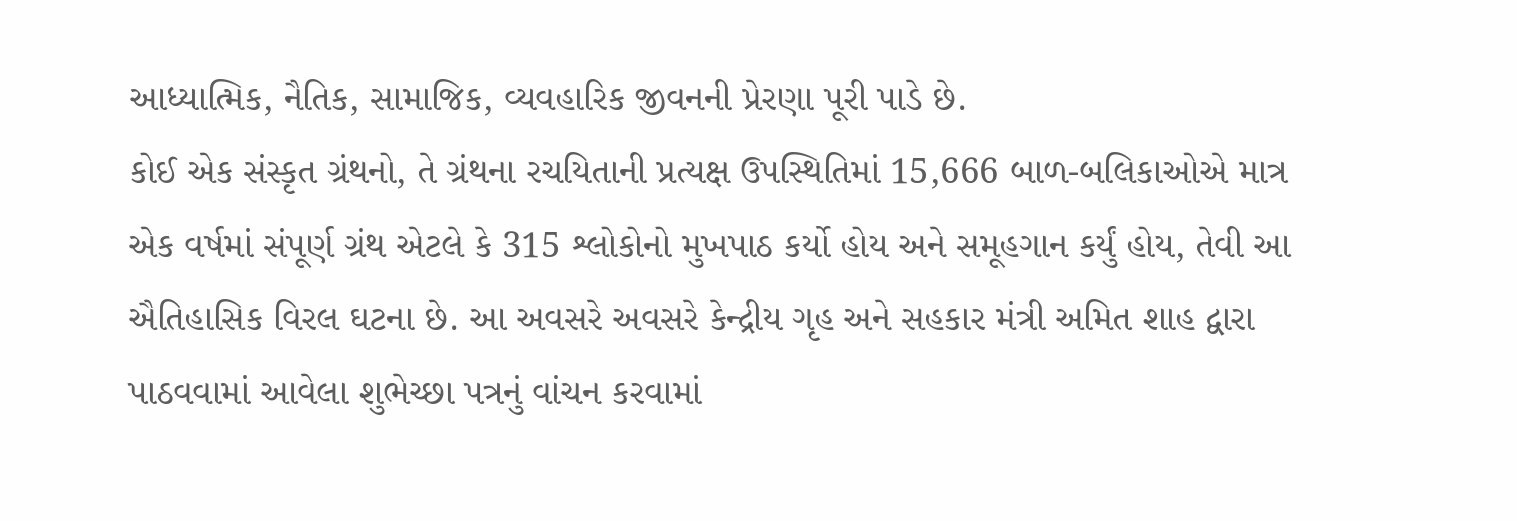આધ્યાત્મિક, નૈતિક, સામાજિક, વ્યવહારિક જીવનની પ્રેરણા પૂરી પાડે છે.
કોઈ એક સંસ્કૃત ગ્રંથનો, તે ગ્રંથના રચયિતાની પ્રત્યક્ષ ઉપસ્થિતિમાં 15,666 બાળ-બલિકાઓએ માત્ર એક વર્ષમાં સંપૂર્ણ ગ્રંથ એટલે કે 315 શ્લોકોનો મુખપાઠ કર્યો હોય અને સમૂહગાન કર્યું હોય, તેવી આ ઐતિહાસિક વિરલ ઘટના છે. આ અવસરે અવસરે કેન્દ્રીય ગૃહ અને સહકાર મંત્રી અમિત શાહ દ્વારા પાઠવવામાં આવેલા શુભેચ્છા પત્રનું વાંચન કરવામાં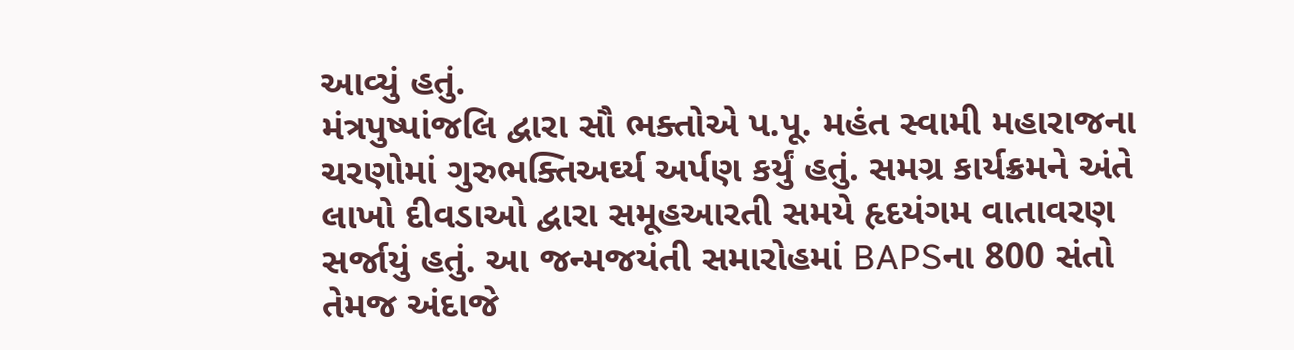આવ્યું હતું.
મંત્રપુષ્પાંજલિ દ્વારા સૌ ભક્તોએ પ.પૂ. મહંત સ્વામી મહારાજના ચરણોમાં ગુરુભક્તિઅર્ઘ્ય અર્પણ કર્યું હતું. સમગ્ર કાર્યક્રમને અંતે લાખો દીવડાઓ દ્વારા સમૂહઆરતી સમયે હૃદયંગમ વાતાવરણ સર્જાયું હતું. આ જન્મજયંતી સમારોહમાં BAPSના 800 સંતો તેમજ અંદાજે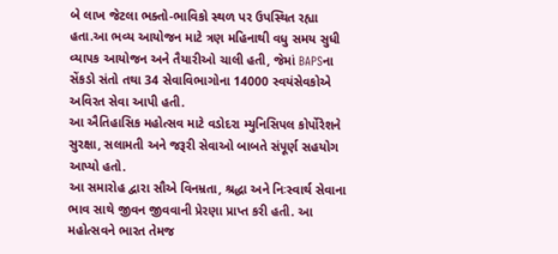બે લાખ જેટલા ભક્તો-ભાવિકો સ્થળ પર ઉપસ્થિત રહ્યા હતા.આ ભવ્ય આયોજન માટે ત્રણ મહિનાથી વધુ સમય સુધી વ્યાપક આયોજન અને તૈયારીઓ ચાલી હતી, જેમાં BAPSના સેંકડો સંતો તથા 34 સેવાવિભાગોના 14000 સ્વયંસેવકોએ અવિરત સેવા આપી હતી.
આ ઐતિહાસિક મહોત્સવ માટે વડોદરા મ્યુનિસિપલ કોર્પોરેશને સુરક્ષા, સલામતી અને જરૂરી સેવાઓ બાબતે સંપૂર્ણ સહયોગ આપ્યો હતો.
આ સમારોહ દ્વારા સૌએ વિનમ્રતા, શ્રદ્ધા અને નિઃસ્વાર્થ સેવાના ભાવ સાથે જીવન જીવવાની પ્રેરણા પ્રાપ્ત કરી હતી. આ મહોત્સવને ભારત તેમજ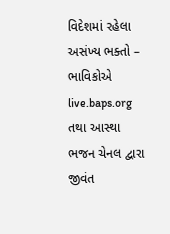વિદેશમાં રહેલા અસંખ્ય ભક્તો – ભાવિકોએ live.baps.org તથા આસ્થા ભજન ચેનલ દ્વારા જીવંત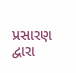પ્રસારણ દ્વારા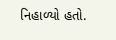નિહાળ્યો હતો.